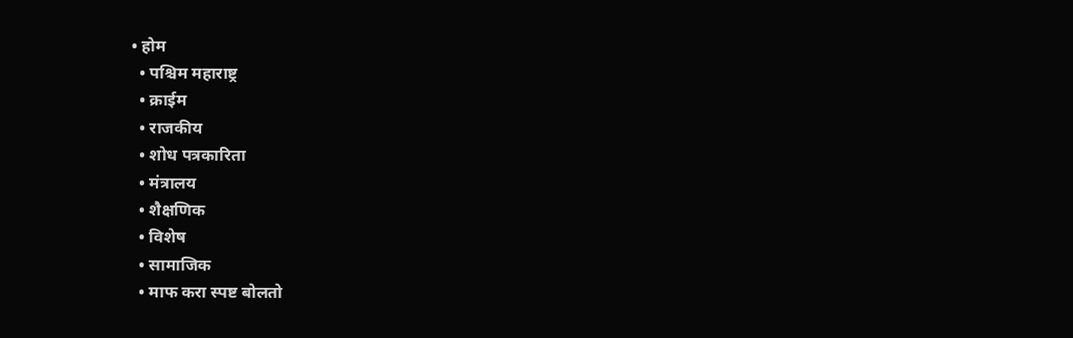• होम
  • पश्चिम महाराष्ट्र
  • क्राईम
  • राजकीय
  • शोध पत्रकारिता
  • मंत्रालय
  • शैक्षणिक
  • विशेष
  • सामाजिक
  • माफ करा स्पष्ट बोलतो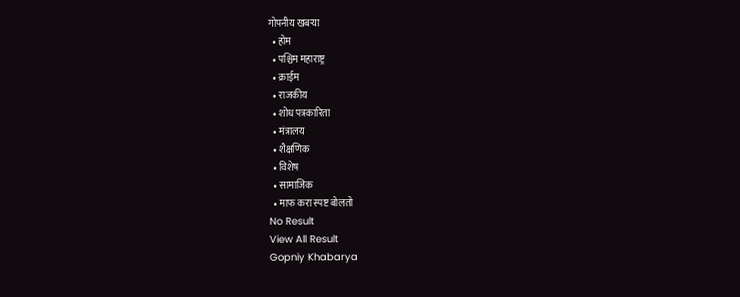गोपनीय खबऱ्या
  • होम
  • पश्चिम महाराष्ट्र
  • क्राईम
  • राजकीय
  • शोध पत्रकारिता
  • मंत्रालय
  • शैक्षणिक
  • विशेष
  • सामाजिक
  • माफ करा स्पष्ट बोलतो
No Result
View All Result
Gopniy Khabarya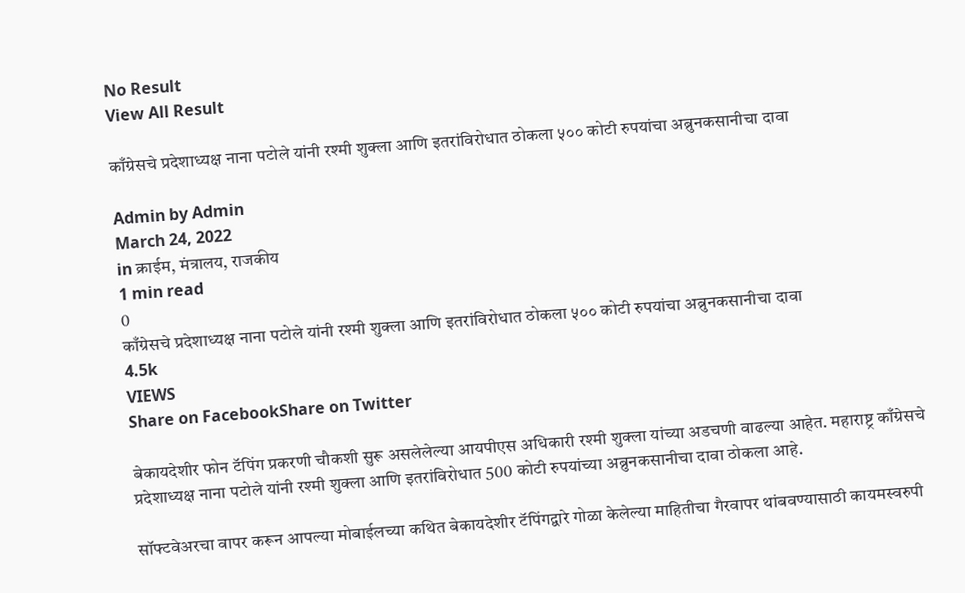No Result
View All Result

काँग्रेसचे प्रदेशाध्यक्ष नाना पटोले यांनी रश्मी शुक्ला आणि इतरांविरोधात ठोकला ५०० कोटी रुपयांचा अब्रुनकसानीचा दावा

Admin by Admin
March 24, 2022
in क्राईम, मंत्रालय, राजकीय
1 min read
0
काँग्रेसचे प्रदेशाध्यक्ष नाना पटोले यांनी रश्मी शुक्ला आणि इतरांविरोधात ठोकला ५०० कोटी रुपयांचा अब्रुनकसानीचा दावा
4.5k
VIEWS
Share on FacebookShare on Twitter

बेकायदेशीर फोन टॅपिंग प्रकरणी चौकशी सुरू असलेलेल्या आयपीएस अधिकारी रश्मी शुक्ला यांच्या अडचणी वाढल्या आहेत. महाराष्ट्र काँग्रेसचे प्रदेशाध्यक्ष नाना पटोले यांनी रश्मी शुक्ला आणि इतरांविरोधात 500 कोटी रुपयांच्या अब्रुनकसानीचा दावा ठोकला आहे.

सॉफ्टवेअरचा वापर करून आपल्या मोबाईलच्या कथित बेकायदेशीर टॅपिंगद्वारे गोळा केलेल्या माहितीचा गैरवापर थांबवण्यासाठी कायमस्वरुपी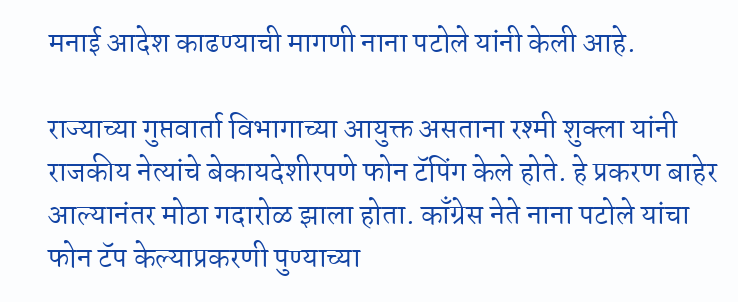मनाई आदेश काढण्याची मागणी नाना पटोले यांनी केली आहे.

राज्याच्या गुप्तवार्ता विभागाच्या आयुक्त असताना रश्मी शुक्ला यांनी राजकीय नेत्यांचे बेकायदेशीरपणे फोन टॅपिंग केले होते. हे प्रकरण बाहेर आल्यानंतर मोठा गदारोळ झाला होता. काँग्रेस नेते नाना पटोले यांचा फोन टॅप केल्याप्रकरणी पुण्याच्या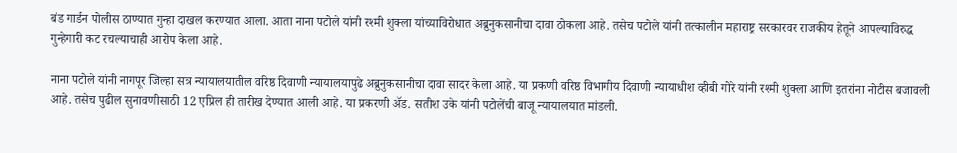बंड गार्डन पोलीस ठाण्यात गुन्हा दाखल करण्यात आला. आता नाना पटोले यांनी रश्मी शुक्ला यांच्याविरोधात अब्रुनुकसानीचा दावा ठोकला आहे. तसेच पटोले यांनी तत्कालीन महाराष्ट्र सरकारवर राजकीय हेतूने आपल्याविरुद्ध गुन्हेगारी कट रचल्याचाही आरोप केला आहे.

नाना पटोले यांनी नागपूर जिल्हा सत्र न्यायालयातील वरिष्ठ दिवाणी न्यायालयापुढे अब्रुनुकसानीचा दावा सादर केला आहे. या प्रकणी वरिष्ठ विभागीय दिवाणी न्यायाधीश व्हीबी गोरे यांनी रश्मी शुक्ला आणि इतरांना नोटीस बजावली आहे. तसेच पुढील सुनावणीसाठी 12 एप्रिल ही तारीख देण्यात आली आहे. या प्रकरणी अ‍ॅड. सतीश उके यांनी पटोलेंची बाजू न्यायालयात मांडली.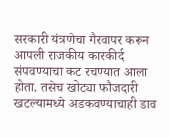सरकारी यंत्रणेचा गैरवापर करून आपली राजकीय कारकीर्द संपवण्याचा कट रचण्यात आला होता. तसेच खोट्या फौजदारी खटल्यामध्ये अडकवण्याचाही डाव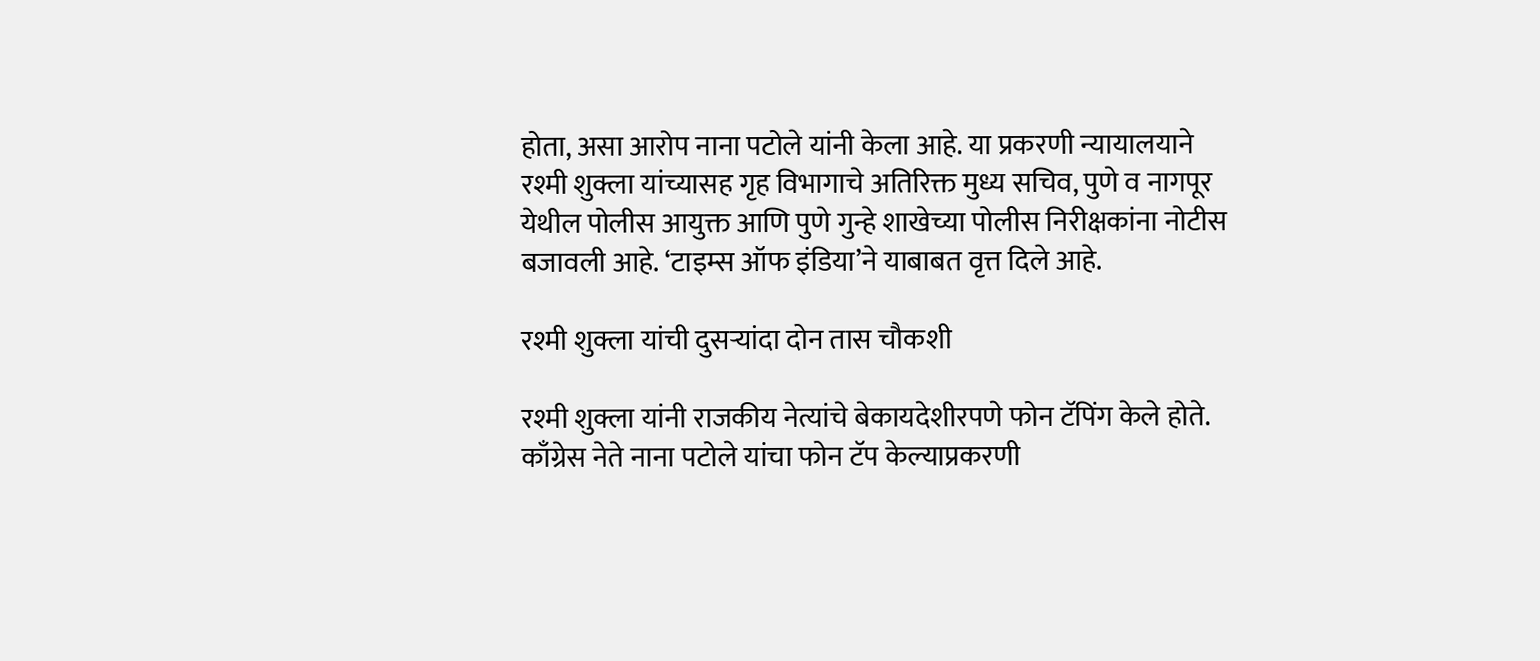होता, असा आरोप नाना पटोले यांनी केला आहे. या प्रकरणी न्यायालयाने रश्मी शुक्ला यांच्यासह गृह विभागाचे अतिरिक्त मुध्य सचिव, पुणे व नागपूर येथील पोलीस आयुक्त आणि पुणे गुन्हे शाखेच्या पोलीस निरीक्षकांना नोटीस बजावली आहे. ‘टाइम्स ऑफ इंडिया’ने याबाबत वृत्त दिले आहे.

रश्मी शुक्ला यांची दुसऱ्यांदा दोन तास चौकशी

रश्मी शुक्ला यांनी राजकीय नेत्यांचे बेकायदेशीरपणे फोन टॅपिंग केले होते. काँग्रेस नेते नाना पटोले यांचा फोन टॅप केल्याप्रकरणी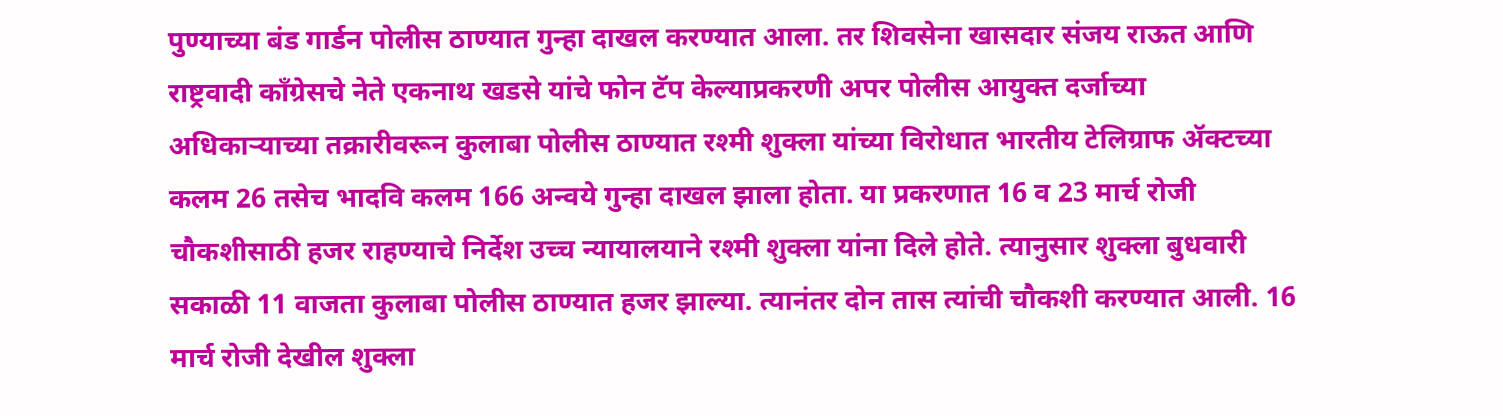पुण्याच्या बंड गार्डन पोलीस ठाण्यात गुन्हा दाखल करण्यात आला. तर शिवसेना खासदार संजय राऊत आणि राष्ट्रवादी काँग्रेसचे नेते एकनाथ खडसे यांचे फोन टॅप केल्याप्रकरणी अपर पोलीस आयुक्त दर्जाच्या अधिकाऱ्याच्या तक्रारीवरून कुलाबा पोलीस ठाण्यात रश्मी शुक्ला यांच्या विरोधात भारतीय टेलिग्राफ ॲक्टच्या कलम 26 तसेच भादवि कलम 166 अन्वये गुन्हा दाखल झाला होता. या प्रकरणात 16 व 23 मार्च रोजी चौकशीसाठी हजर राहण्याचे निर्देश उच्च न्यायालयाने रश्मी शुक्ला यांना दिले होते. त्यानुसार शुक्ला बुधवारी सकाळी 11 वाजता कुलाबा पोलीस ठाण्यात हजर झाल्या. त्यानंतर दोन तास त्यांची चौकशी करण्यात आली. 16 मार्च रोजी देखील शुक्ला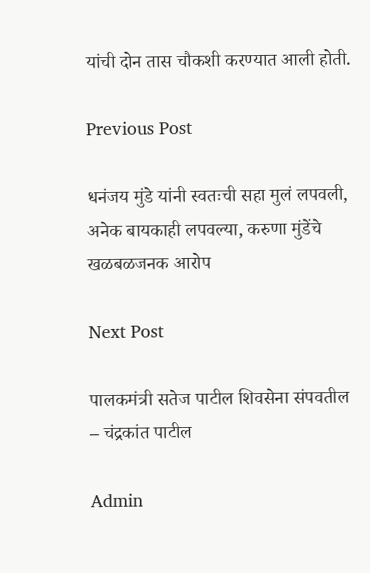यांची दोन तास चौकशी करण्यात आली होती.

Previous Post

धनंजय मुंडे यांनी स्वतःची सहा मुलं लपवली, अनेक बायकाही लपवल्या, करुणा मुंडेंचे खळबळजनक आरोप

Next Post

पालकमंत्री सतेज पाटील शिवसेना संपवतील – चंद्रकांत पाटील

Admin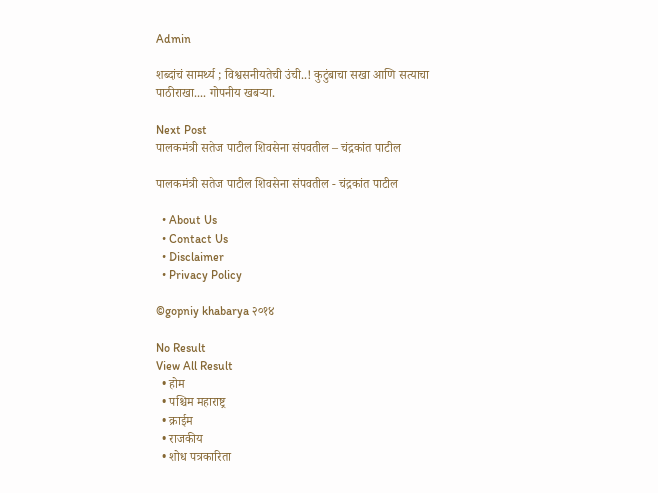Admin

शब्दांचं सामर्थ्य ; विश्वसनीयतेची उंची..! कुटुंबाचा सखा आणि सत्याचा पाठीराखा.... गोपनीय खबऱ्या.

Next Post
पालकमंत्री सतेज पाटील शिवसेना संपवतील – चंद्रकांत पाटील

पालकमंत्री सतेज पाटील शिवसेना संपवतील - चंद्रकांत पाटील

  • About Us
  • Contact Us
  • Disclaimer
  • Privacy Policy

©gopniy khabarya २०१४

No Result
View All Result
  • होम
  • पश्चिम महाराष्ट्र
  • क्राईम
  • राजकीय
  • शोध पत्रकारिता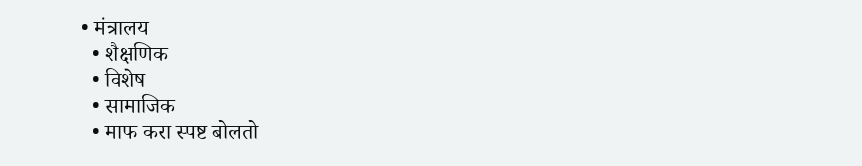• मंत्रालय
  • शैक्षणिक
  • विशेष
  • सामाजिक
  • माफ करा स्पष्ट बोलतो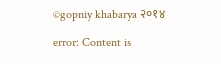©gopniy khabarya २०१४

error: Content is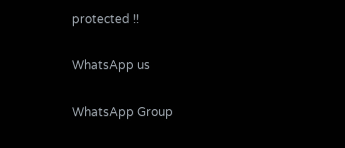protected !!

WhatsApp us

WhatsApp Group